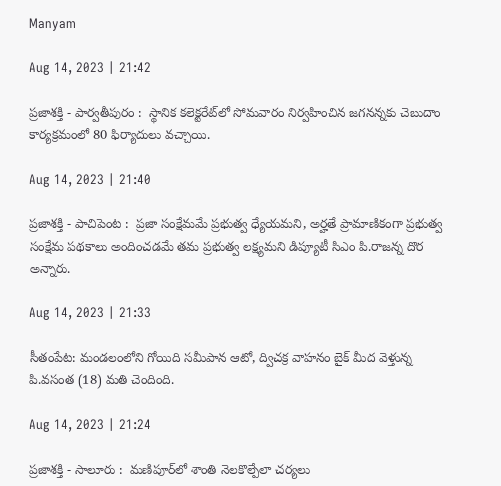Manyam

Aug 14, 2023 | 21:42

ప్రజాశక్తి - పార్వతీపురం :  స్థానిక కలెక్టరేట్‌లో సోమవారం నిర్వహించిన జగనన్నకు చెబుదాం కార్యక్రమంలో 80 ఫిర్యాదులు వచ్చాయి.

Aug 14, 2023 | 21:40

ప్రజాశక్తి - పాచిపెంట :  ప్రజా సంక్షేమమే ప్రభుత్వ ధ్యేయమని, అర్హతే ప్రామాణికంగా ప్రభుత్వ సంక్షేమ పథకాలు అందించడమే తమ ప్రభుత్వ లక్ష్యమని డిప్యూటీ సిఎం పి.రాజన్న దొర అన్నారు.

Aug 14, 2023 | 21:33

సీతంపేట: మండలంలోని గోయిది సమీపాన ఆటో, ద్విచక్ర వాహనం బైక్‌ మీద వెళ్తున్న పి.వసంత (18) మతి చెందింది.

Aug 14, 2023 | 21:24

ప్రజాశక్తి - సాలూరు :  మణిపూర్‌లో శాంతి నెలకొల్పేలా చర్యలు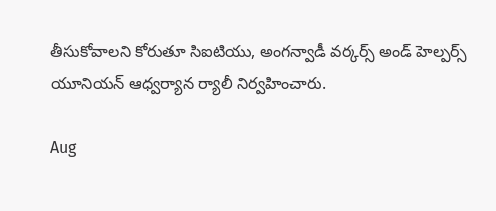తీసుకోవాలని కోరుతూ సిఐటియు, అంగన్వాడీ వర్కర్స్‌ అండ్‌ హెల్పర్స్‌ యూనియన్‌ ఆధ్వర్యాన ర్యాలీ నిర్వహించారు.

Aug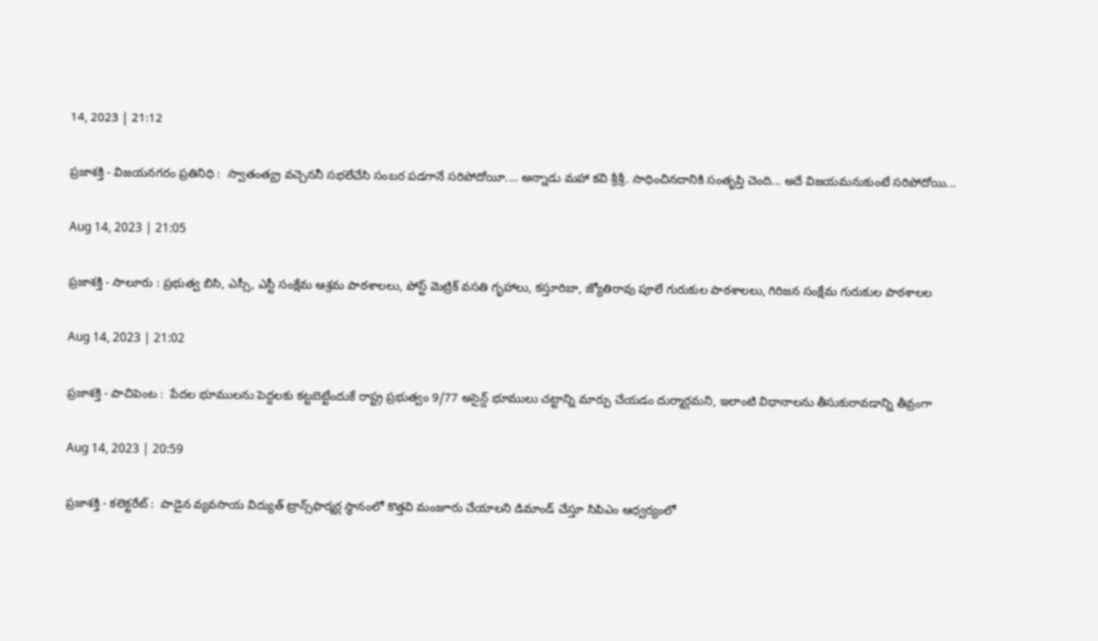14, 2023 | 21:12

ప్రజాశక్తి - విజయనగరం ప్రతినిధి :  స్వాతంత్య్ర వచ్చెననీ సభలేచేసి సంబర పడగానే సరిపోదోయీ.... అన్నాడు మహా కవి శ్రీశ్రీ. సాధించినదానికి సంతృప్తి చెంది... అదే విజయమనుకుంటే సరిపోదోయి...

Aug 14, 2023 | 21:05

ప్రజాశక్తి - సాలూరు : ప్రభుత్వ బిసి, ఎస్సీ, ఎస్టీ సంక్షేమ ఆశ్రమ పాఠశాలలు, పోస్ట్‌ మెట్రిక్‌ వసతి గృహాలు, కస్తూరిబా, జ్యోతిరావు పూలే గురుకుల పాఠశాలలు, గిరిజన సంక్షేమ గురుకుల పాఠశాలల

Aug 14, 2023 | 21:02

ప్రజాశక్తి - పాచిపెంట :  పేదల భూములను పెద్దలకు కట్టబెట్టేందుకే రాష్ట్ర ప్రభుత్వం 9/77 అసైన్డ్‌ భూములు చట్టాన్ని మార్పు చేయడం దుర్మార్గమని, ఇలాంటి విధానాలను తీసుకురావడాన్ని తీవ్రంగా

Aug 14, 2023 | 20:59

ప్రజాశక్తి - కలెక్టరేట్‌ :  పాడైన వ్యవసాయ విద్యుత్‌ ట్రాన్స్‌ఫార్మర్ల స్థానంలో కొత్తవి మంజూరు చేయాలని డిమాండ్‌ చేస్తూ సిపిఎం ఆధ్వర్యంలో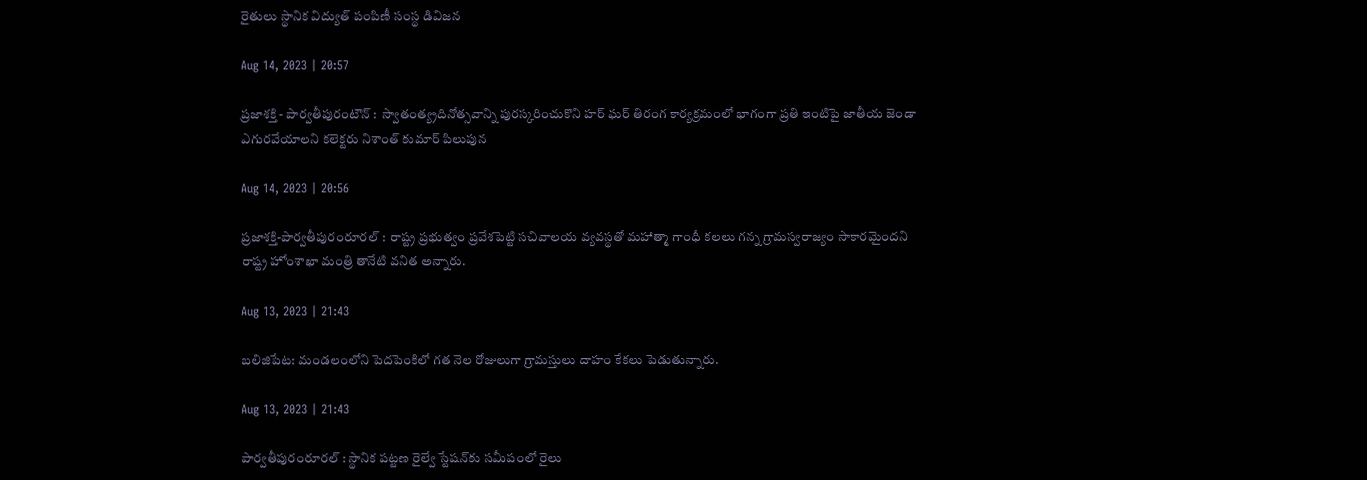రైతులు స్థానిక విద్యుత్‌ పంపిణీ సంస్థ డివిజన

Aug 14, 2023 | 20:57

ప్రజాశక్తి - పార్వతీపురంటౌన్‌ :  స్వాతంత్య్రదినోత్సవాన్ని పురస్కరించుకొని హర్‌ ఘర్‌ తిరంగ కార్యక్రమంలో భాగంగా ప్రతి ఇంటిపై జాతీయ జెండా ఎగురవేయాలని కలెక్టరు నిశాంత్‌ కుమార్‌ పిలుపున

Aug 14, 2023 | 20:56

ప్రజాశక్తి-పార్వతీపురంరూరల్‌ :  రాష్ట్ర ప్రభుత్వం ప్రవేశపెట్టి సచివాలయ వ్యవస్థతో మహాత్మా గాంధీ కలలు గన్న గ్రామస్వరాజ్యం సాకారమైందని రాష్ట్ర హోంశాఖా మంత్రి తానేటి వనిత అన్నారు.

Aug 13, 2023 | 21:43

బలిజిపేట: మండలంలోని పెదపెంకిలో గత నెల రోజులుగా గ్రామస్తులు దాహం కేకలు పెడుతున్నారు.

Aug 13, 2023 | 21:43

పార్వతీపురంరూరల్‌ : స్థానిక పట్టణ రైల్వే స్టేషన్‌కు సమీపంలో రైలు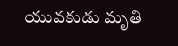యువకుడు మృతి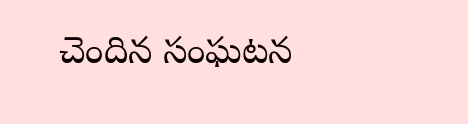చెందిన సంఘటన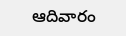ఆదివారం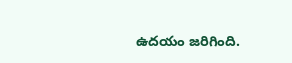ఉదయం జరిగింది.